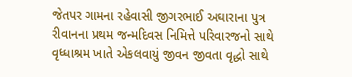જેતપર ગામના રહેવાસી જીગરભાઈ અઘારાના પુત્ર રીવાનના પ્રથમ જન્મદિવસ નિમિત્તે પરિવારજનો સાથે વૃધ્ધાશ્રમ ખાતે એકલવાયું જીવન જીવતા વૃદ્ધો સાથે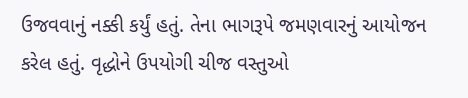ઉજવવાનું નક્કી કર્યું હતું. તેના ભાગરૂપે જમણવારનું આયોજન કરેલ હતું. વૃદ્ધોને ઉપયોગી ચીજ વસ્તુઓ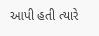આપી હતી ત્યારે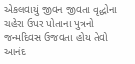એકલવાયું જીવન જીવતા વૃદ્ધોના ચહેરા ઉપર પોતાના પુત્રનો જન્મદિવસ ઉજવતા હોય તેવો આનંદ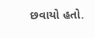છવાયો હતો.